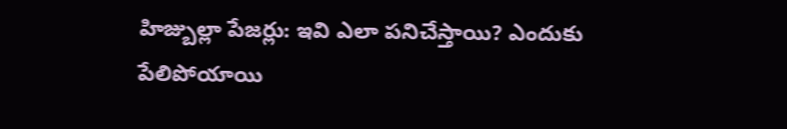హిజ్బుల్లా పేజర్లు: ఇవి ఎలా పనిచేస్తాయి? ఎందుకు పేలిపోయాయి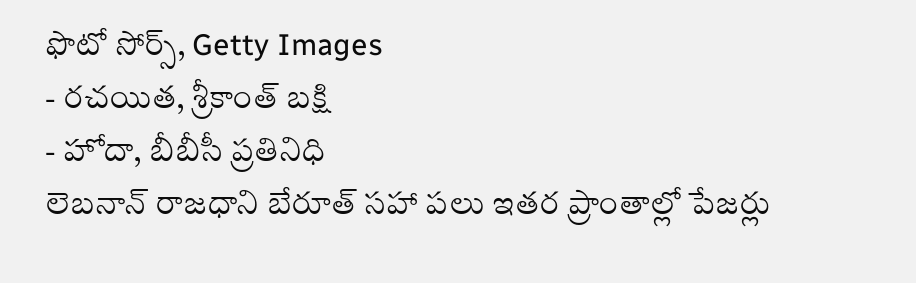ఫొటో సోర్స్, Getty Images
- రచయిత, శ్రీకాంత్ బక్షి
- హోదా, బీబీసీ ప్రతినిధి
లెబనాన్ రాజధాని బేరూత్ సహా పలు ఇతర ప్రాంతాల్లో పేజర్లు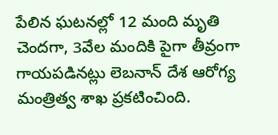పేలిన ఘటనల్లో 12 మంది మృతి చెందగా, 3వేల మందికి పైగా తీవ్రంగా గాయపడినట్లు లెబనాన్ దేశ ఆరోగ్య మంత్రిత్వ శాఖ ప్రకటించింది.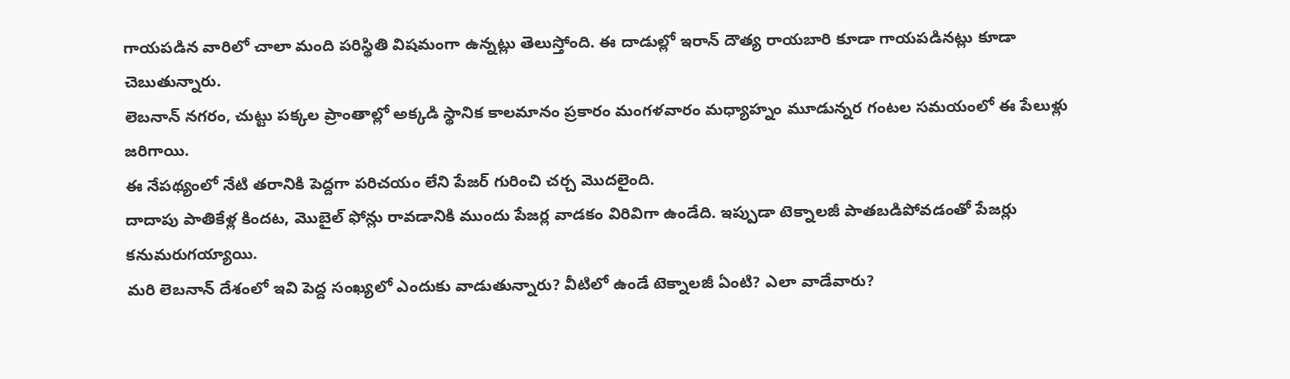గాయపడిన వారిలో చాలా మంది పరిస్థితి విషమంగా ఉన్నట్లు తెలుస్తోంది. ఈ దాడుల్లో ఇరాన్ దౌత్య రాయబారి కూడా గాయపడినట్లు కూడా చెబుతున్నారు.
లెబనాన్ నగరం, చుట్టు పక్కల ప్రాంతాల్లో అక్కడి స్థానిక కాలమానం ప్రకారం మంగళవారం మధ్యాహ్నం మూడున్నర గంటల సమయంలో ఈ పేలుళ్లు జరిగాయి.
ఈ నేపథ్యంలో నేటి తరానికి పెద్దగా పరిచయం లేని పేజర్ గురించి చర్చ మొదలైంది.
దాదాపు పాతికేళ్ల కిందట, మొబైల్ ఫోన్లు రావడానికి ముందు పేజర్ల వాడకం విరివిగా ఉండేది. ఇప్పుడా టెక్నాలజీ పాతబడిపోవడంతో పేజర్లు కనుమరుగయ్యాయి.
మరి లెబనాన్ దేశంలో ఇవి పెద్ద సంఖ్యలో ఎందుకు వాడుతున్నారు? వీటిలో ఉండే టెక్నాలజీ ఏంటి? ఎలా వాడేవారు?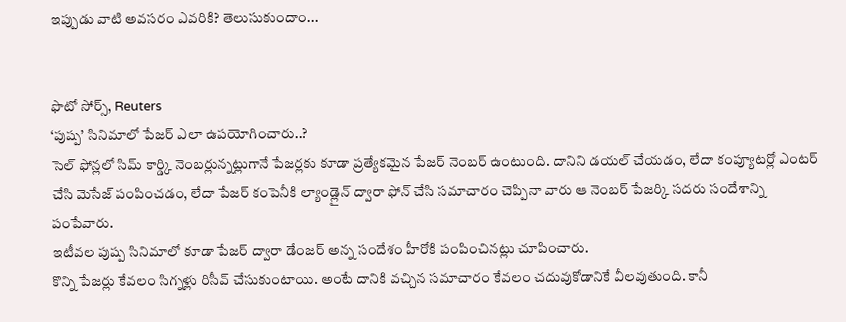ఇప్పుడు వాటి అవసరం ఎవరికి? తెలుసుకుందాం...


ఫొటో సోర్స్, Reuters
‘పుష్ప’ సినిమాలో పేజర్ ఎలా ఉపయోగించారు..?
సెల్ ఫోన్లలో సిమ్ కార్డ్కి నెంబర్లున్నట్లుగానే పేజర్లకు కూడా ప్రత్యేకమైన పేజర్ నెంబర్ ఉంటుంది. దానిని డయల్ చేయడం, లేదా కంప్యూటర్లో ఎంటర్ చేసి మెసేజ్ పంపించడం, లేదా పేజర్ కంపెనీకి ల్యాండ్లైన్ ద్వారా ఫోన్ చేసి సమాచారం చెప్పినా వారు ఆ నెంబర్ పేజర్కి సదరు సందేశాన్ని పంపేవారు.
ఇటీవల పుష్ప సినిమాలో కూడా పేజర్ ద్వారా డేంజర్ అన్న సందేశం హీరోకి పంపించినట్లు చూపించారు.
కొన్ని పేజర్లు కేవలం సిగ్నళ్లు రిసీవ్ చేసుకుంటాయి. అంటే దానికి వచ్చిన సమాచారం కేవలం చదువుకోడానికే వీలవుతుంది. కానీ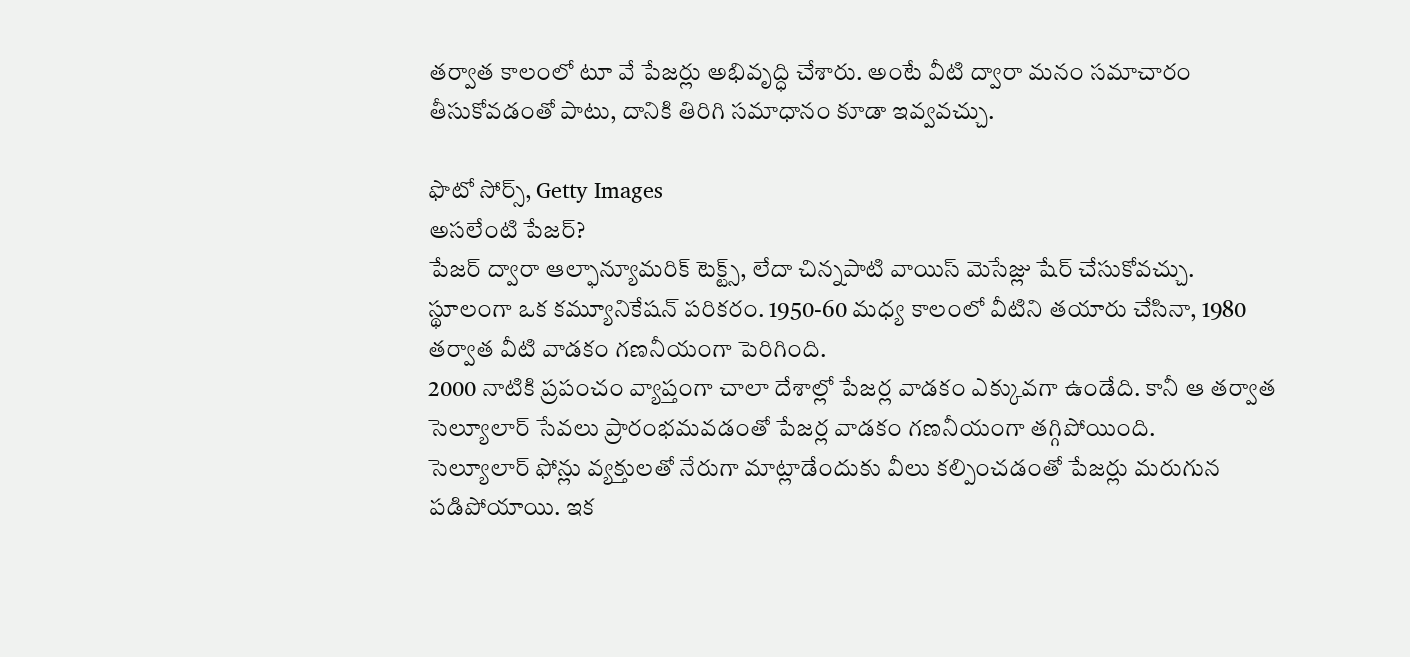తర్వాత కాలంలో టూ వే పేజర్లు అభివృద్ధి చేశారు. అంటే వీటి ద్వారా మనం సమాచారం తీసుకోవడంతో పాటు, దానికి తిరిగి సమాధానం కూడా ఇవ్వవచ్చు.

ఫొటో సోర్స్, Getty Images
అసలేంటి పేజర్?
పేజర్ ద్వారా ఆల్ఫాన్యూమరిక్ టెక్ట్స్, లేదా చిన్నపాటి వాయిస్ మెసేజ్లు షేర్ చేసుకోవచ్చు. స్థూలంగా ఒక కమ్యూనికేషన్ పరికరం. 1950-60 మధ్య కాలంలో వీటిని తయారు చేసినా, 1980 తర్వాత వీటి వాడకం గణనీయంగా పెరిగింది.
2000 నాటికి ప్రపంచం వ్యాప్తంగా చాలా దేశాల్లో పేజర్ల వాడకం ఎక్కువగా ఉండేది. కానీ ఆ తర్వాత సెల్యూలార్ సేవలు ప్రారంభమవడంతో పేజర్ల వాడకం గణనీయంగా తగ్గిపోయింది.
సెల్యూలార్ ఫోన్లు వ్యక్తులతో నేరుగా మాట్లాడేందుకు వీలు కల్పించడంతో పేజర్లు మరుగున పడిపోయాయి. ఇక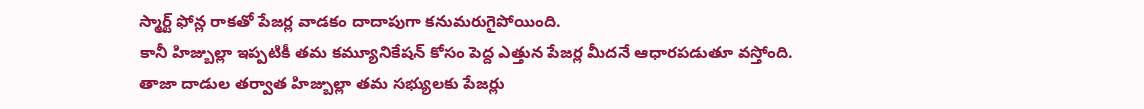స్మార్ట్ ఫోన్ల రాకతో పేజర్ల వాడకం దాదాపుగా కనుమరుగైపోయింది.
కానీ హిజ్బుల్లా ఇప్పటికీ తమ కమ్యూనికేషన్ కోసం పెద్ద ఎత్తున పేజర్ల మీదనే ఆధారపడుతూ వస్తోంది.
తాజా దాడుల తర్వాత హిజ్బుల్లా తమ సభ్యులకు పేజర్లు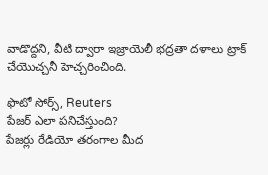వాడొద్దని, వీటి ద్వారా ఇజ్రాయెలీ భద్రతా దళాలు ట్రాక్ చేయొచ్చనీ హెచ్చరించింది.

ఫొటో సోర్స్, Reuters
పేజర్ ఎలా పనిచేస్తుంది?
పేజర్లు రేడియో తరంగాల మీద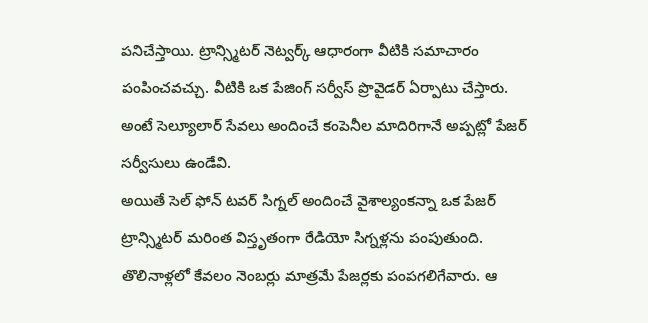పనిచేస్తాయి. ట్రాన్స్మిటర్ నెట్వర్క్ ఆధారంగా వీటికి సమాచారం పంపించవచ్చు. వీటికి ఒక పేజింగ్ సర్వీస్ ప్రొవైడర్ ఏర్పాటు చేస్తారు. అంటే సెల్యూలార్ సేవలు అందించే కంపెనీల మాదిరిగానే అప్పట్లో పేజర్ సర్వీసులు ఉండేవి.
అయితే సెల్ ఫోన్ టవర్ సిగ్నల్ అందించే వైశాల్యంకన్నా ఒక పేజర్ ట్రాన్స్మిటర్ మరింత విస్తృతంగా రేడియో సిగ్నళ్లను పంపుతుంది.
తొలినాళ్లలో కేవలం నెంబర్లు మాత్రమే పేజర్లకు పంపగలిగేవారు. ఆ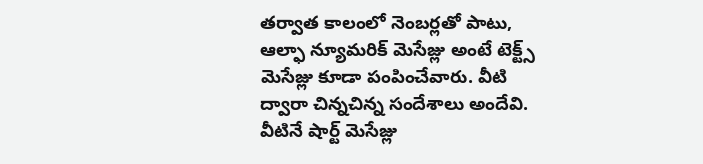తర్వాత కాలంలో నెంబర్లతో పాటు, ఆల్ఫా న్యూమరిక్ మెసేజ్లు అంటే టెక్ట్స్ మెసేజ్లు కూడా పంపించేవారు. వీటి ద్వారా చిన్నచిన్న సందేశాలు అందేవి. వీటినే షార్ట్ మెసేజ్లు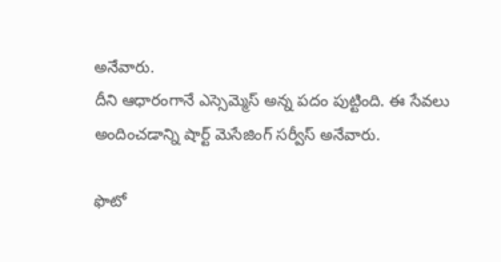అనేవారు.
దీని ఆధారంగానే ఎస్సెమ్మెస్ అన్న పదం పుట్టింది. ఈ సేవలు అందించడాన్ని షార్ట్ మెసేజింగ్ సర్వీస్ అనేవారు.

ఫొటో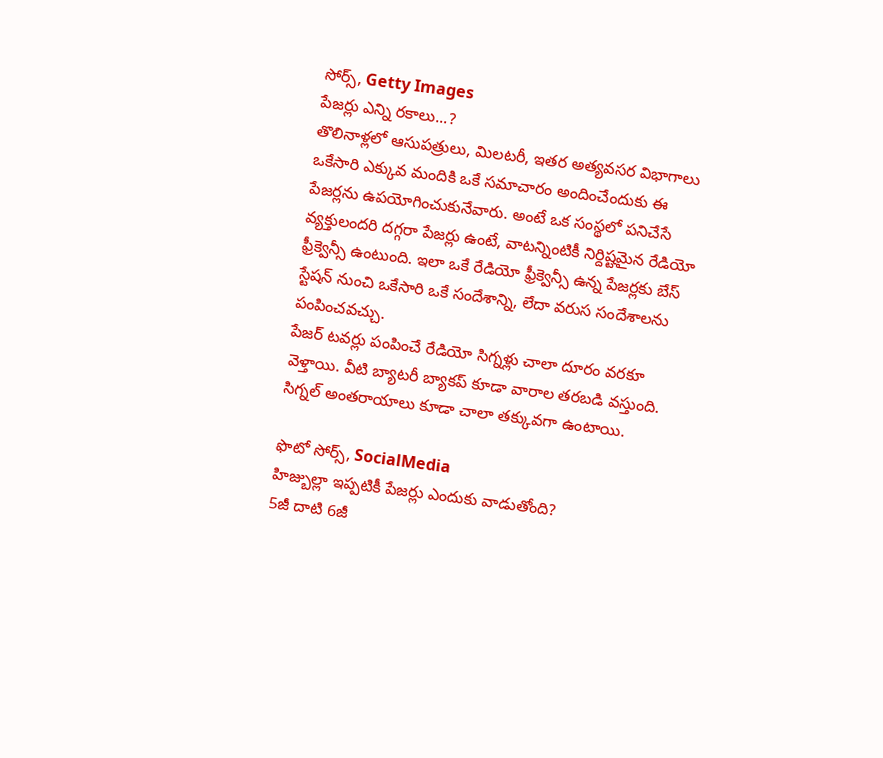సోర్స్, Getty Images
పేజర్లు ఎన్ని రకాలు...?
తొలినాళ్లలో ఆసుపత్రులు, మిలటరీ, ఇతర అత్యవసర విభాగాలు ఒకేసారి ఎక్కువ మందికి ఒకే సమాచారం అందించేందుకు ఈ పేజర్లను ఉపయోగించుకునేవారు. అంటే ఒక సంస్థలో పనిచేసే వ్యక్తులందరి దగ్గరా పేజర్లు ఉంటే, వాటన్నింటికీ నిర్దిష్టమైన రేడియో ఫ్రీక్వెన్సీ ఉంటుంది. ఇలా ఒకే రేడియో ఫ్రీక్వెన్సీ ఉన్న పేజర్లకు బేస్ స్టేషన్ నుంచి ఒకేసారి ఒకే సందేశాన్ని, లేదా వరుస సందేశాలను పంపించవచ్చు.
పేజర్ టవర్లు పంపించే రేడియో సిగ్నళ్లు చాలా దూరం వరకూ వెళ్తాయి. వీటి బ్యాటరీ బ్యాకప్ కూడా వారాల తరబడి వస్తుంది. సిగ్నల్ అంతరాయాలు కూడా చాలా తక్కువగా ఉంటాయి.

ఫొటో సోర్స్, SocialMedia
హిజ్బుల్లా ఇప్పటికీ పేజర్లు ఎందుకు వాడుతోంది?
5జీ దాటి 6జీ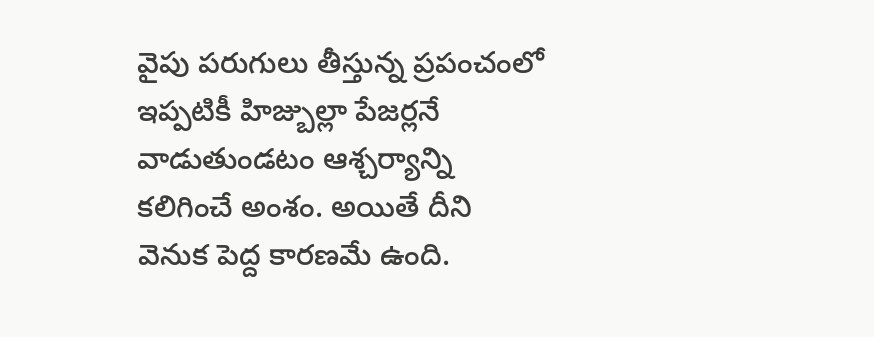వైపు పరుగులు తీస్తున్న ప్రపంచంలో ఇప్పటికీ హిజ్బుల్లా పేజర్లనే వాడుతుండటం ఆశ్చర్యాన్ని కలిగించే అంశం. అయితే దీని వెనుక పెద్ద కారణమే ఉంది.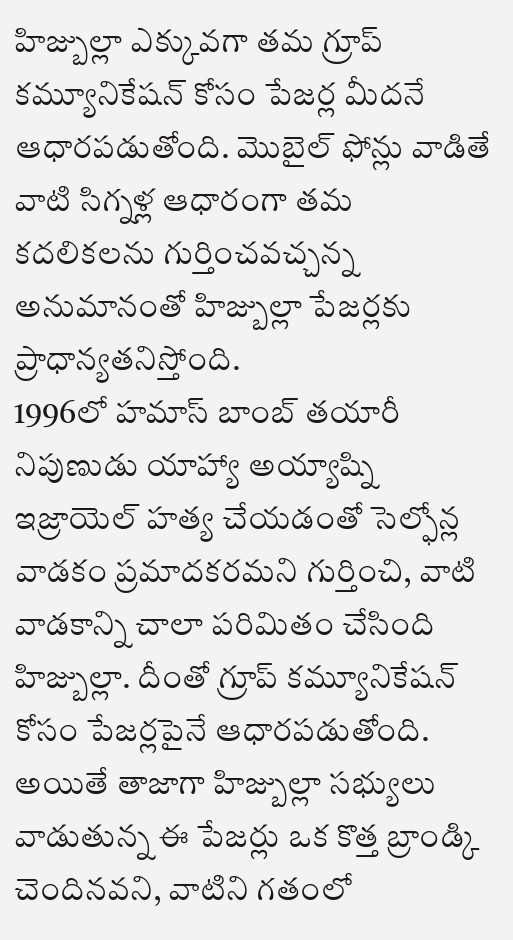హిజ్బుల్లా ఎక్కువగా తమ గ్రూప్ కమ్యూనికేషన్ కోసం పేజర్ల మీదనే ఆధారపడుతోంది. మొబైల్ ఫోన్లు వాడితే వాటి సిగ్నళ్ల ఆధారంగా తమ కదలికలను గుర్తించవచ్చన్న అనుమానంతో హిజ్బుల్లా పేజర్లకు ప్రాధాన్యతనిస్తోంది.
1996లో హమాస్ బాంబ్ తయారీ నిపుణుడు యాహ్యా అయ్యాష్ని ఇజ్రాయెల్ హత్య చేయడంతో సెల్ఫోన్ల వాడకం ప్రమాదకరమని గుర్తించి, వాటి వాడకాన్ని చాలా పరిమితం చేసింది హిజ్బుల్లా. దీంతో గ్రూప్ కమ్యూనికేషన్ కోసం పేజర్లపైనే ఆధారపడుతోంది.
అయితే తాజాగా హిజ్బుల్లా సభ్యులు వాడుతున్న ఈ పేజర్లు ఒక కొత్త బ్రాండ్కి చెందినవని, వాటిని గతంలో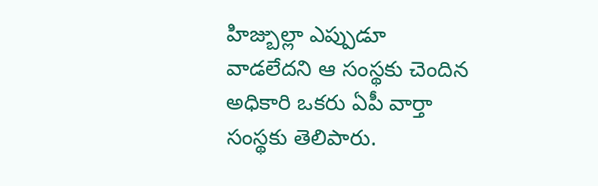హిజ్బుల్లా ఎప్పుడూ వాడలేదని ఆ సంస్థకు చెందిన అధికారి ఒకరు ఏపీ వార్తా సంస్థకు తెలిపారు.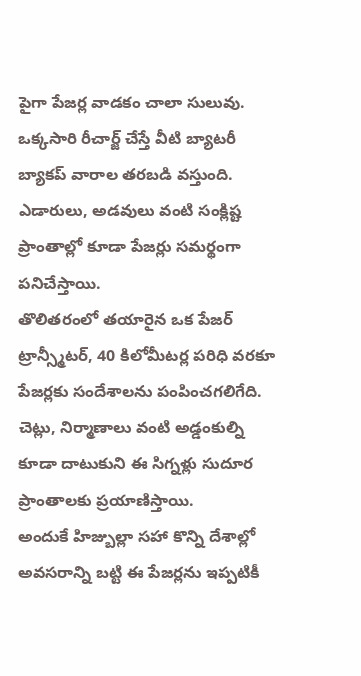పైగా పేజర్ల వాడకం చాలా సులువు. ఒక్కసారి రీచార్జ్ చేస్తే వీటి బ్యాటరీ బ్యాకప్ వారాల తరబడి వస్తుంది. ఎడారులు, అడవులు వంటి సంక్లిష్ట ప్రాంతాల్లో కూడా పేజర్లు సమర్థంగా పనిచేస్తాయి.
తొలితరంలో తయారైన ఒక పేజర్ ట్రాన్స్మీటర్, 40 కిలోమీటర్ల పరిధి వరకూ పేజర్లకు సందేశాలను పంపించగలిగేది. చెట్లు, నిర్మాణాలు వంటి అడ్డంకుల్ని కూడా దాటుకుని ఈ సిగ్నళ్లు సుదూర ప్రాంతాలకు ప్రయాణిస్తాయి.
అందుకే హిజ్బుల్లా సహా కొన్ని దేశాల్లో అవసరాన్ని బట్టి ఈ పేజర్లను ఇప్పటికీ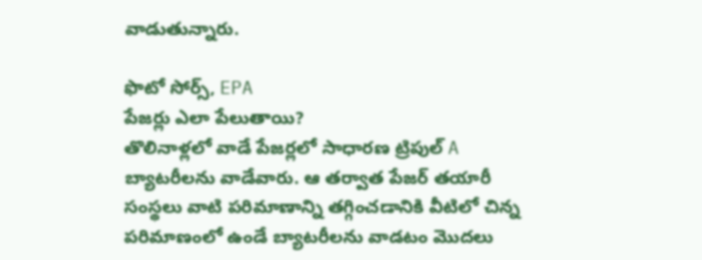వాడుతున్నారు.

ఫొటో సోర్స్, EPA
పేజర్లు ఎలా పేలుతాయి?
తొలినాళ్లలో వాడే పేజర్లలో సాధారణ ట్రిపుల్ A బ్యాటరీలను వాడేవారు. ఆ తర్వాత పేజర్ తయారీ సంస్థలు వాటి పరిమాణాన్ని తగ్గించడానికి వీటిలో చిన్న పరిమాణంలో ఉండే బ్యాటరీలను వాడటం మొదలు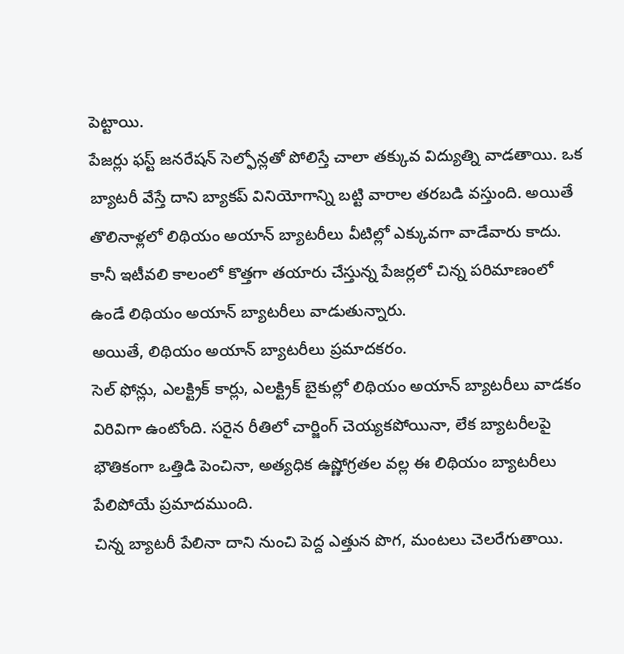పెట్టాయి.
పేజర్లు ఫస్ట్ జనరేషన్ సెల్ఫోన్లతో పోలిస్తే చాలా తక్కువ విద్యుత్ని వాడతాయి. ఒక బ్యాటరీ వేస్తే దాని బ్యాకప్ వినియోగాన్ని బట్టి వారాల తరబడి వస్తుంది. అయితే తొలినాళ్లలో లిథియం అయాన్ బ్యాటరీలు వీటిల్లో ఎక్కువగా వాడేవారు కాదు.
కానీ ఇటీవలి కాలంలో కొత్తగా తయారు చేస్తున్న పేజర్లలో చిన్న పరిమాణంలో ఉండే లిథియం అయాన్ బ్యాటరీలు వాడుతున్నారు.
అయితే, లిథియం అయాన్ బ్యాటరీలు ప్రమాదకరం.
సెల్ ఫోన్లు, ఎలక్ట్రిక్ కార్లు, ఎలక్ట్రిక్ బైకుల్లో లిథియం అయాన్ బ్యాటరీలు వాడకం విరివిగా ఉంటోంది. సరైన రీతిలో చార్జింగ్ చెయ్యకపోయినా, లేక బ్యాటరీలపై భౌతికంగా ఒత్తిడి పెంచినా, అత్యధిక ఉష్ణోగ్రతల వల్ల ఈ లిథియం బ్యాటరీలు పేలిపోయే ప్రమాదముంది.
చిన్న బ్యాటరీ పేలినా దాని నుంచి పెద్ద ఎత్తున పొగ, మంటలు చెలరేగుతాయి.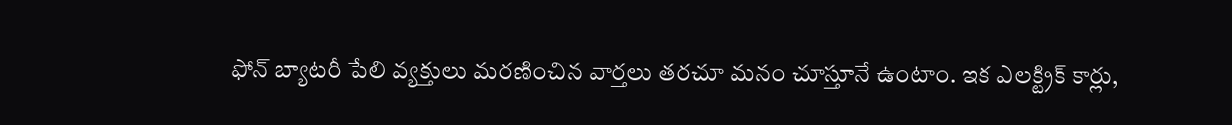ఫోన్ బ్యాటరీ పేలి వ్యక్తులు మరణించిన వార్తలు తరచూ మనం చూస్తూనే ఉంటాం. ఇక ఎలక్ట్రిక్ కార్లు,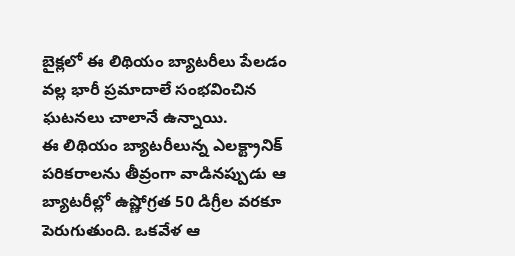బైక్లలో ఈ లిథియం బ్యాటరీలు పేలడం వల్ల భారీ ప్రమాదాలే సంభవించిన ఘటనలు చాలానే ఉన్నాయి.
ఈ లిథియం బ్యాటరీలున్న ఎలక్ట్రానిక్ పరికరాలను తీవ్రంగా వాడినప్పుడు ఆ బ్యాటరీల్లో ఉష్ణోగ్రత 50 డిగ్రీల వరకూ పెరుగుతుంది. ఒకవేళ ఆ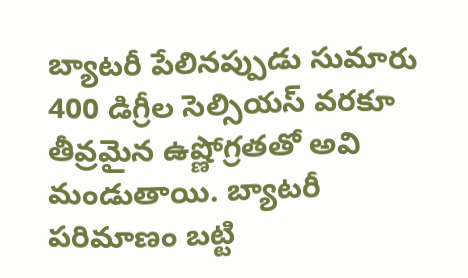బ్యాటరీ పేలినప్పుడు సుమారు 400 డిగ్రీల సెల్సియస్ వరకూ తీవ్రమైన ఉష్ణోగ్రతతో అవి మండుతాయి. బ్యాటరీ పరిమాణం బట్టి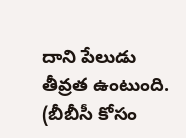దాని పేలుడు తీవ్రత ఉంటుంది.
(బీబీసీ కోసం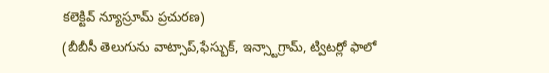కలెక్టివ్ న్యూస్రూమ్ ప్రచురణ)
(బీబీసీ తెలుగును వాట్సాప్,ఫేస్బుక్, ఇన్స్టాగ్రామ్, ట్విటర్లో ఫాలో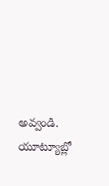అవ్వండి. యూట్యూబ్లో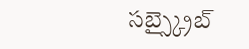సబ్స్క్రైబ్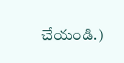చేయండి.)